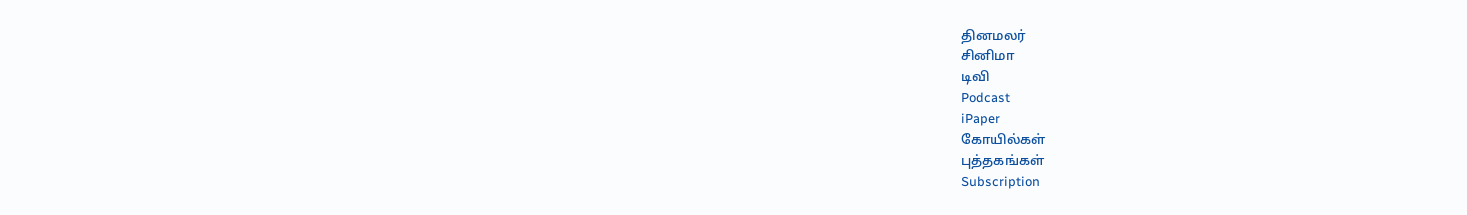தினமலர்
சினிமா
டிவி
Podcast
iPaper
கோயில்கள்
புத்தகங்கள்
Subscription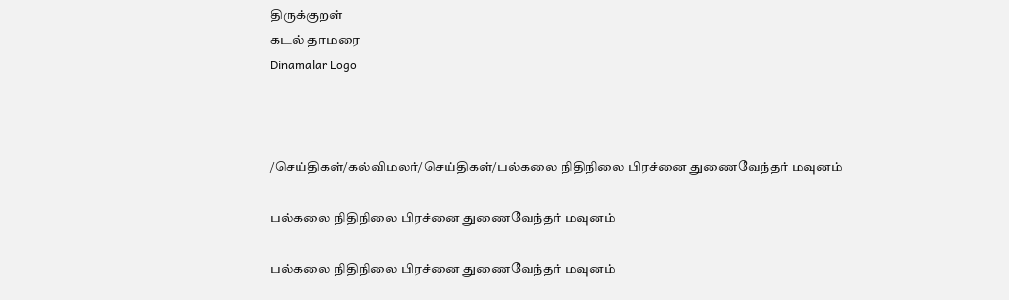திருக்குறள்
கடல் தாமரை
Dinamalar Logo



/செய்திகள்/கல்விமலர்/செய்திகள்/பல்கலை நிதிநிலை பிரச்னை துணைவேந்தர் மவுனம்

பல்கலை நிதிநிலை பிரச்னை துணைவேந்தர் மவுனம்

பல்கலை நிதிநிலை பிரச்னை துணைவேந்தர் மவுனம்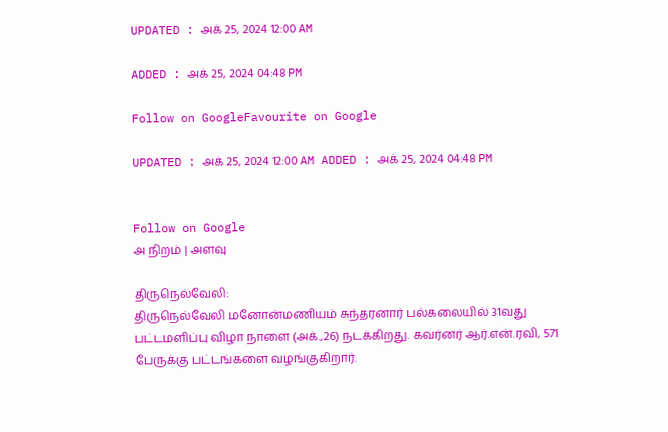UPDATED : அக் 25, 2024 12:00 AM

ADDED : அக் 25, 2024 04:48 PM

Follow on GoogleFavourite on Google

UPDATED : அக் 25, 2024 12:00 AM ADDED : அக் 25, 2024 04:48 PM


Follow on Google
அ நிறம் | அளவு

திருநெல்வேலி:
திருநெல்வேலி மனோன்மணியம் சுந்தரனார் பல்கலையில் 31வது பட்டமளிப்பு விழா நாளை (அக்.,26) நடக்கிறது. கவர்னர் ஆர்.என்.ரவி, 571 பேருக்கு பட்டங்களை வழங்குகிறார்.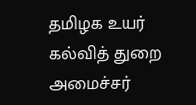தமிழக உயர் கல்வித் துறை அமைச்சர்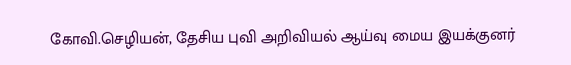கோவி.செழியன், தேசிய புவி அறிவியல் ஆய்வு மைய இயக்குனர்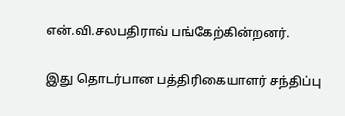என்.வி.சலபதிராவ் பங்கேற்கின்றனர்.

இது தொடர்பான பத்திரிகையாளர் சந்திப்பு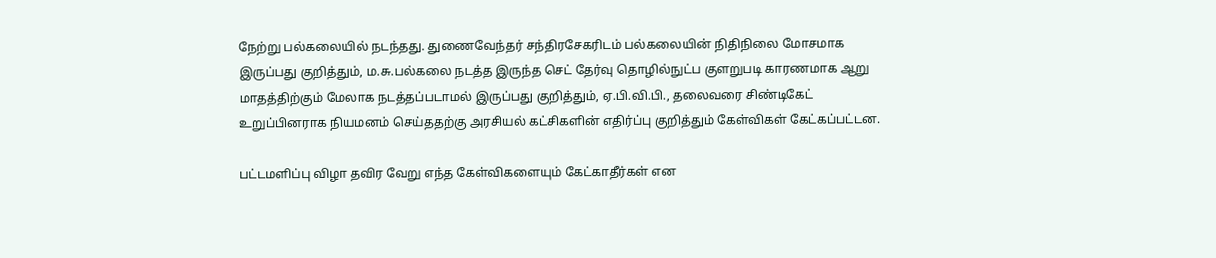நேற்று பல்கலையில் நடந்தது. துணைவேந்தர் சந்திரசேகரிடம் பல்கலையின் நிதிநிலை மோசமாக இருப்பது குறித்தும், ம.சு.பல்கலை நடத்த இருந்த செட் தேர்வு தொழில்நுட்ப குளறுபடி காரணமாக ஆறு மாதத்திற்கும் மேலாக நடத்தப்படாமல் இருப்பது குறித்தும், ஏ.பி.வி.பி., தலைவரை சிண்டிகேட் உறுப்பினராக நியமனம் செய்ததற்கு அரசியல் கட்சிகளின் எதிர்ப்பு குறித்தும் கேள்விகள் கேட்கப்பட்டன.

பட்டமளிப்பு விழா தவிர வேறு எந்த கேள்விகளையும் கேட்காதீர்கள் என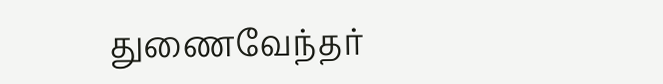துணைவேந்தர்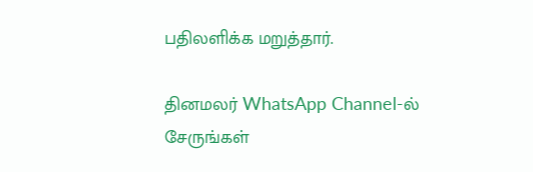பதிலளிக்க மறுத்தார்.

தினமலர் WhatsApp Channel-ல் சேருங்கள்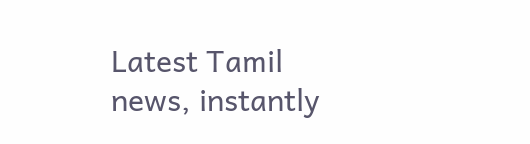Latest Tamil news, instantly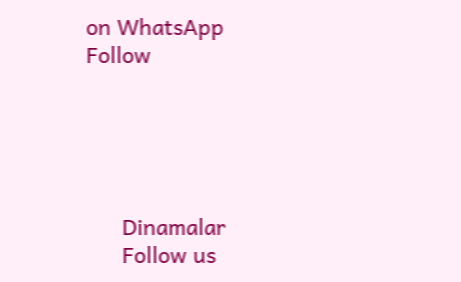on WhatsApp
Follow





      Dinamalar
      Follow us